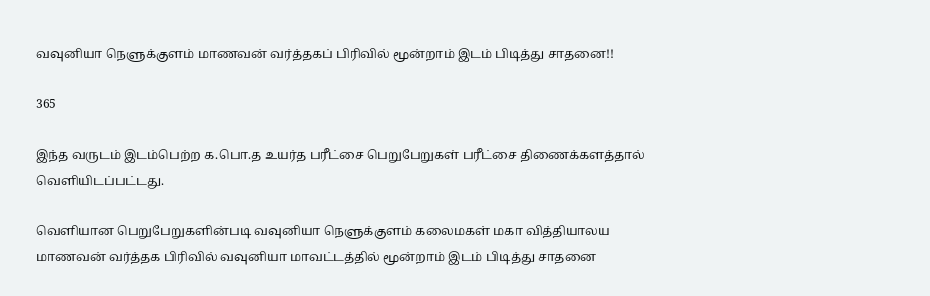வவுனியா நெளுக்குளம் மாணவன் வர்த்தகப் பிரிவில் மூன்றாம் இடம் பிடித்து சாதனை!!

365

இந்த வருடம் இடம்பெற்ற க.பொ.த உயர்த பரீட்சை பெறுபேறுகள் பரீட்சை திணைக்களத்தால் வெளியிடப்பட்டது.

வெளியான பெறுபேறுகளின்படி வவுனியா நெளுக்குளம் கலைமகள் மகா வித்தியாலய மாணவன் வர்த்தக பிரிவில் வவுனியா மாவட்டத்தில் மூன்றாம் இடம் பிடித்து சாதனை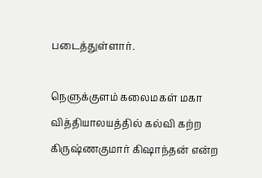படைத்துள்ளார்.

நெளுக்குளம் கலைமகள் மகா வித்தியாலயத்தில் கல்வி கற்ற கிருஷ்ணகுமார் கிஷாந்தன் என்ற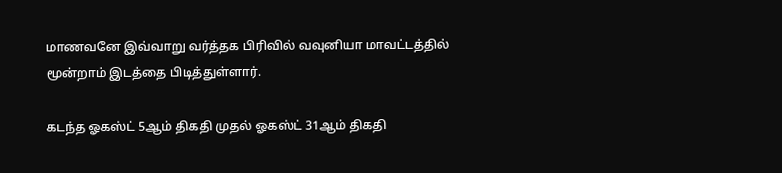மாணவனே இவ்வாறு வர்த்தக பிரிவில் வவுனியா மாவட்டத்தில் மூன்றாம் இடத்தை பிடித்துள்ளார்.

கடந்த ஓகஸ்ட் 5ஆம் திகதி முதல் ஓகஸ்ட் 31ஆம் திகதி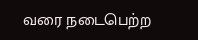வரை நடைபெற்ற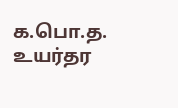க.பொ.த. உயர்தர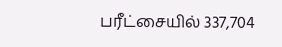பரீட்சையில் 337,704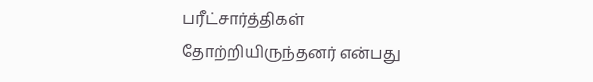பரீட்சார்த்திகள் தோற்றியிருந்தனர் என்பது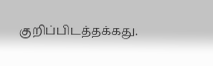குறிப்பிடத்தக்கது.